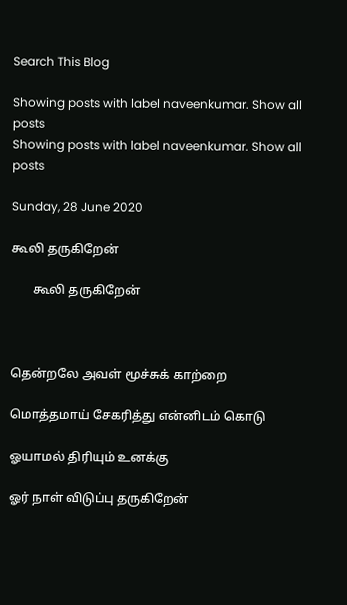Search This Blog

Showing posts with label naveenkumar. Show all posts
Showing posts with label naveenkumar. Show all posts

Sunday, 28 June 2020

கூலி தருகிறேன்

       கூலி தருகிறேன்



தென்றலே அவள் மூச்சுக் காற்றை

மொத்தமாய் சேகரித்து என்னிடம் கொடு

ஓயாமல் திரியும் உனக்கு

ஓர் நாள் விடுப்பு தருகிறேன்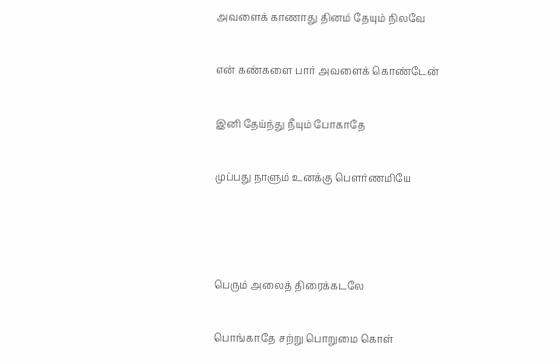அவளைக் காணாது தினம் தேயும் நிலவே

என் கண்களை பார் அவளைக் கொண்டேன்

இனி தேய்ந்து நீயும் போகாதே

முப்பது நாளும் உனக்கு பௌர்ணமியே



பெரும் அலைத் திரைக்கடலே

பொங்காதே சற்று பொறுமை கொள்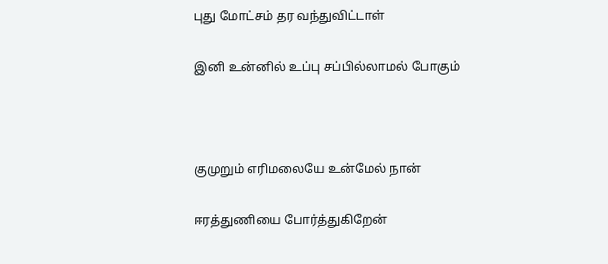புது மோட்சம் தர வந்துவிட்டாள்

இனி உன்னில் உப்பு சப்பில்லாமல் போகும்



குமுறும் எரிமலையே உன்மேல் நான்

ஈரத்துணியை போர்த்துகிறேன்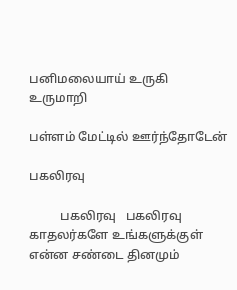பனிமலையாய் உருகி உருமாறி

பள்ளம் மேட்டில் ஊர்ந்தோடேன்

பகலிரவு

          பகலிரவு   பகலிரவு காதலர்களே உங்களுக்குள் என்ன சண்டை தினமும்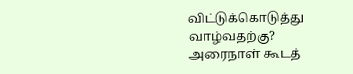விட்டுக்கொடுத்து வாழ்வதற்கு? அரைநாள் கூடத்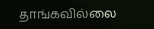தாங்கவில்லை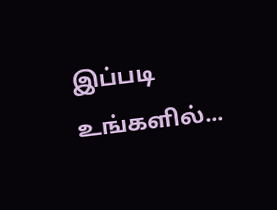இப்படி உங்களில்...